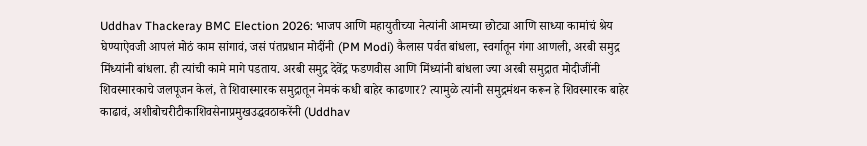Uddhav Thackeray BMC Election 2026: भाजप आणि महायुतीच्या नेत्यांनी आमच्या छोट्या आणि साध्या कामांचं श्रेय घेण्याऐवजी आपलं मोठं काम सांगावं, जसं पंतप्रधान मोदींनी (PM Modi) कैलास पर्वत बांधला, स्वर्गातून गंगा आणली, अरबी समुद्र मिंध्यांनी बांधला. ही त्यांची कामे मागे पडताय. अरबी समुद्र देवेंद्र फडणवीस आणि मिंध्यांनी बांधला ज्या अरबी समुद्रात मोदीजींनी शिवस्मारकाचे जलपूजन केलं, ते शिवास्मारक समुद्रातून नेमकं कधी बाहेर काढणार? त्यामुळे त्यांनी समुद्रमंथन करून हे शिवस्मारक बाहेर काढावं, अशीबोचरीटीकाशिवसेनाप्रमुखउद्धवठाकरेंनी (Uddhav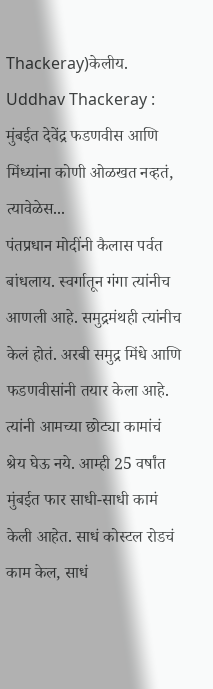Thackeray)केलीय.
Uddhav Thackeray : मुंबईत देवेंद्र फडणवीस आणि मिंध्यांना कोणी ओळखत नव्हतं, त्यावेळेस...
पंतप्रधान मोदींनी कैलास पर्वत बांधलाय. स्वर्गातून गंगा त्यांनीच आणली आहे. समुद्रमंथही त्यांनीच केलं होतं. अरबी समुद्र मिंधे आणि फडणवीसांनी तयार केला आहे. त्यांनी आमच्या छोट्या कामांचं श्रेय घेऊ नये. आम्ही 25 वर्षांत मुंबईत फार साधी-साधी कामं केली आहेत. साधं कोस्टल रोडचं काम केल, साधं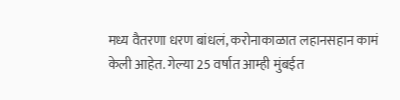मध्य वैतरणा धरण बांधलं, करोनाकाळात लहानसहान कामं केली आहेत. गेल्या 25 वर्षात आम्ही मुंबईत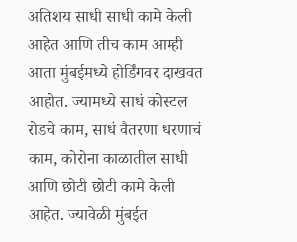अतिशय साधी साधी कामे केली आहेत आणि तीच काम आम्ही आता मुंबईमध्ये होर्डिंगवर दाखवत आहोत. ज्यामध्ये साधं कोस्टल रोडचे काम, साधं वैतरणा धरणाचं काम, कोरोना काळातील साधी आणि छोटी छोटी कामे केली आहेत. ज्यावेळी मुंबईत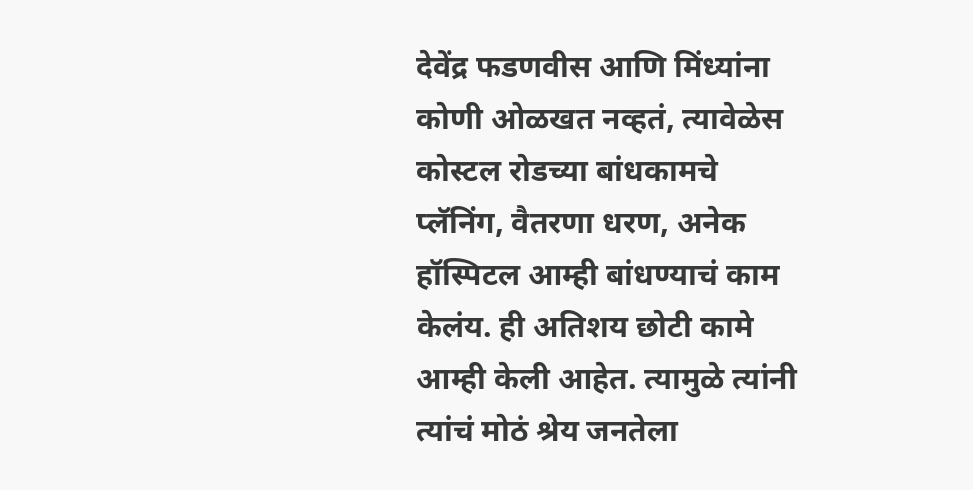देवेंद्र फडणवीस आणि मिंध्यांना कोणी ओळखत नव्हतं, त्यावेळेस कोस्टल रोडच्या बांधकामचे प्लॅनिंग, वैतरणा धरण, अनेक हॉस्पिटल आम्ही बांधण्याचं काम केलंय. ही अतिशय छोटी कामे आम्ही केली आहेत. त्यामुळे त्यांनी त्यांचं मोठं श्रेय जनतेला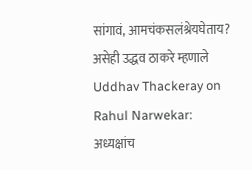सांगावं, आमचंकसलंश्रेयघेताय? असेही उद्धव ठाकरे म्हणाले
Uddhav Thackeray on Rahul Narwekar: अध्यक्षांच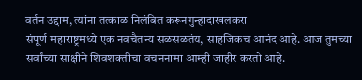वर्तन उद्दाम, त्यांना तत्काळ निलंबित करूनगुन्हादाखलकरा
संपूर्ण महाराष्ट्रमध्ये एक नवचैतन्य सळसळतंय, साहजिकच आनंद आहे. आज तुमच्या सर्वांच्या साक्षीने शिवशक्तीचा वचननामा आम्ही जाहीर करतो आहे.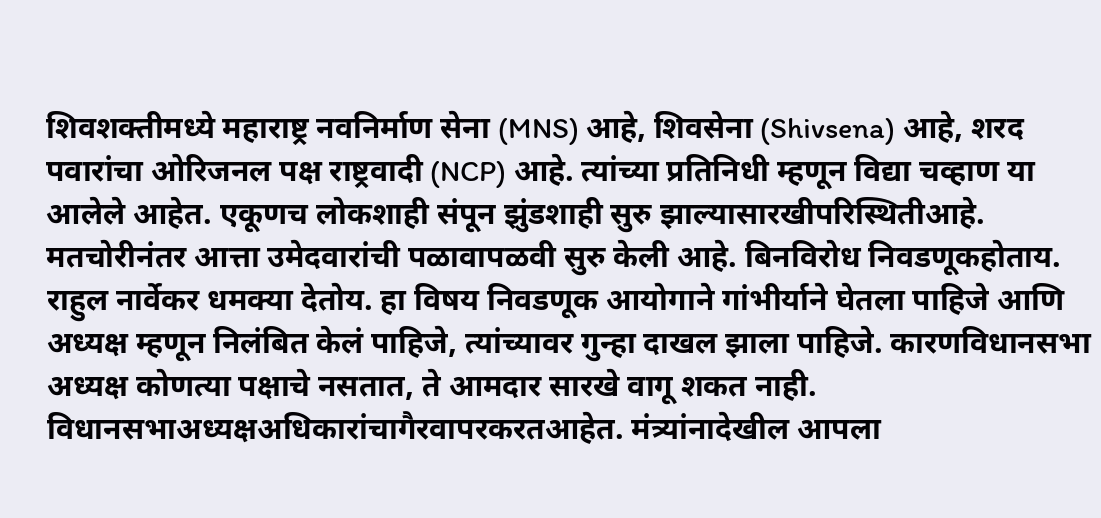शिवशक्तीमध्ये महाराष्ट्र नवनिर्माण सेना (MNS) आहे, शिवसेना (Shivsena) आहे, शरद पवारांचा ओरिजनल पक्ष राष्ट्रवादी (NCP) आहे. त्यांच्या प्रतिनिधी म्हणून विद्या चव्हाण या आलेले आहेत. एकूणच लोकशाही संपून झुंडशाही सुरु झाल्यासारखीपरिस्थितीआहे. मतचोरीनंतर आत्ता उमेदवारांची पळावापळवी सुरु केली आहे. बिनविरोध निवडणूकहोताय. राहुल नार्वेकर धमक्या देतोय. हा विषय निवडणूक आयोगाने गांभीर्याने घेतला पाहिजे आणि अध्यक्ष म्हणून निलंबित केलं पाहिजे, त्यांच्यावर गुन्हा दाखल झाला पाहिजे. कारणविधानसभा अध्यक्ष कोणत्या पक्षाचे नसतात, ते आमदार सारखे वागू शकत नाही. विधानसभाअध्यक्षअधिकारांचागैरवापरकरतआहेत. मंत्र्यांनादेखील आपला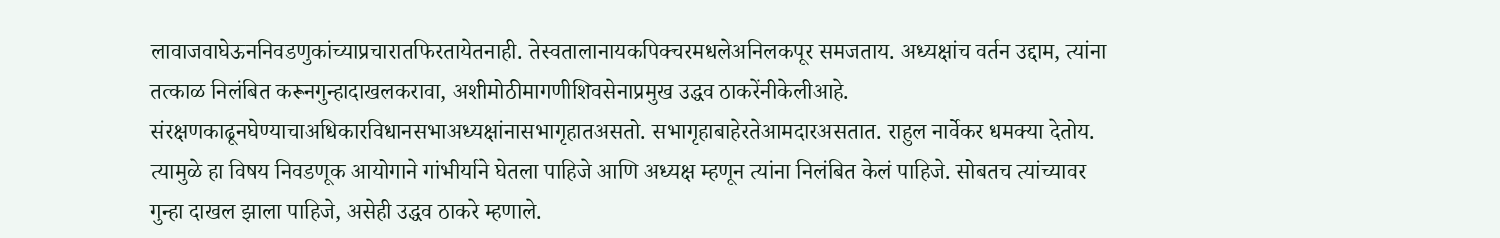लावाजवाघेऊननिवडणुकांच्याप्रचारातफिरतायेतनाही. तेस्वतालानायकपिक्चरमधलेअनिलकपूर समजताय. अध्यक्षांच वर्तन उद्दाम, त्यांना तत्काळ निलंबित करूनगुन्हादाखलकरावा, अशीमोठीमागणीशिवसेनाप्रमुख उद्धव ठाकरेंनीकेलीआहे.
संरक्षणकाढूनघेण्याचाअधिकारविधानसभाअध्यक्षांनासभागृहातअसतो. सभागृहाबाहेरतेआमदारअसतात. राहुल नार्वेकर धमक्या देतोय. त्यामुळे हा विषय निवडणूक आयोगाने गांभीर्याने घेतला पाहिजे आणि अध्यक्ष म्हणून त्यांना निलंबित केलं पाहिजे. सोबतच त्यांच्यावर गुन्हा दाखल झाला पाहिजे, असेही उद्धव ठाकरे म्हणाले.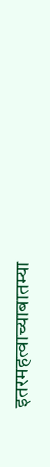इतरमहत्वाच्याबातम्या